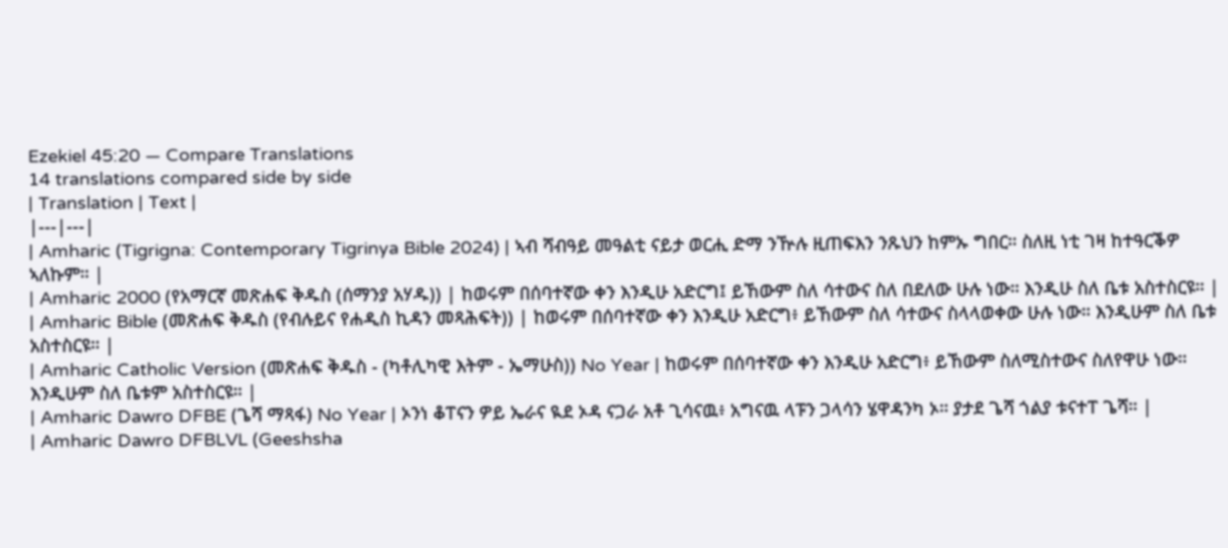Ezekiel 45:20 — Compare Translations
14 translations compared side by side
| Translation | Text |
|---|---|
| Amharic (Tigrigna: Contemporary Tigrinya Bible 2024) | ኣብ ሻብዓይ መዓልቲ ናይታ ወርሒ ድማ ንዅሉ ዚጠፍእን ንጹህን ከምኡ ግበር። ስለዚ ነቲ ገዛ ከተዓርቕዎ ኣለኩም። |
| Amharic 2000 (የአማርኛ መጽሐፍ ቅዱስ (ሰማንያ አሃዱ)) | ከወሩም በሰባተኛው ቀን እንዲሁ አድርግ፤ ይኸውም ስለ ሳተውና ስለ በደለው ሁሉ ነው። እንዲሁ ስለ ቤቱ አስተስርዩ። |
| Amharic Bible (መጽሐፍ ቅዱስ (የብሉይና የሐዲስ ኪዳን መጻሕፍት)) | ከወሩም በሰባተኛው ቀን እንዲሁ አድርግ፥ ይኸውም ስለ ሳተውና ስላላወቀው ሁሉ ነው። እንዲሁም ስለ ቤቱ አስተስርዩ። |
| Amharic Catholic Version (መጽሐፍ ቅዱስ - (ካቶሊካዊ እትም - ኤማሁስ)) No Year | ከወሩም በሰባተኛው ቀን እንዲሁ አድርግ፥ ይኸውም ስለሚስተውና ስለየዋሁ ነው። እንዲሁም ስለ ቤቱም አስተስርዩ። |
| Amharic Dawro DFBE (ጌሻ ማጻፋ) No Year | ኦንነ ቆፐናን ዎይ ኤራና ዪደ ኦዳ ናጋራ አቶ ጊሳናዉ፥ አግናዉ ላፑን ጋላሳን ሄዋዳንካ ኦ። ያታደ ጌሻ ጎልያ ቱናተፐ ጌሻ። |
| Amharic Dawro DFBLVL (Geeshsha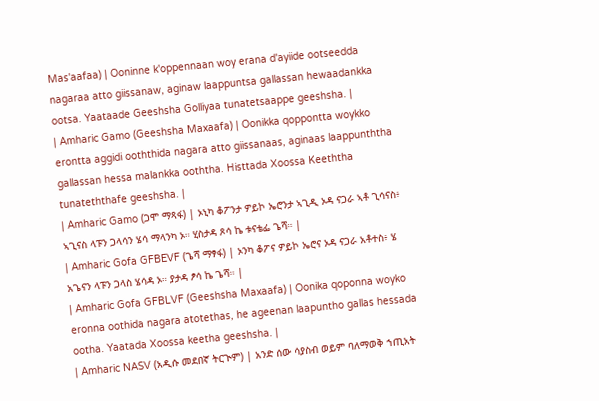Mas'aafaa) | Ooninne k'oppennaan woy erana d'ayiide ootseedda nagaraa atto giissanaw, aginaw laappuntsa gallassan hewaadankka ootsa. Yaataade Geeshsha Golliyaa tunatetsaappe geeshsha. |
| Amharic Gamo (Geeshsha Maxaafa) | Oonikka qoppontta woykko erontta aggidi ooththida nagara atto giissanaas, aginaas laappunththa gallassan hessa malankka ooththa. Histtada Xoossa Keeththa tunateththafe geeshsha. |
| Amharic Gamo (ጋሞ ማጻፋ) | ኦኒካ ቆፖንታ ዎይኮ ኤሮንታ ኣጊዲ ኦዳ ናጋራ ኣቶ ጊሳናስ፥ ኣጊናስ ላፑን ጋላሳን ሄሳ ማላንካ ኦ። ሂስታዳ ጾሳ ኬ ቱናቴፌ ጌሻ። |
| Amharic Gofa GFBEVF (ጌሻ ማፃፋ) | ኦንካ ቆፖና ዎይኮ ኤሮና ኦዳ ናጋራ አቶተስ፥ ሄ አጌናን ላፑን ጋላስ ሄሳዳ ኦ። ያታዳ ፆሳ ኬ ጌሻ። |
| Amharic Gofa GFBLVF (Geeshsha Maxaafa) | Oonika qoponna woyko eronna oothida nagara atotethas, he ageenan laapuntho gallas hessada ootha. Yaatada Xoossa keetha geeshsha. |
| Amharic NASV (አዲሱ መደበኛ ትርጒም) | አንድ ሰው ሳያስብ ወይም ባለማወቅ ኀጢአት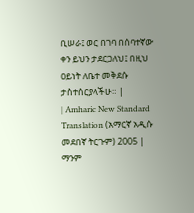ቢሠራ፤ ወር በገባ በሰባተኛው ቀን ይህን ታደርጋለህ፤ በዚህ ዐይነት ለቤተ መቅደሱ ታስተሰርያላችሁ። |
| Amharic New Standard Translation (አማርኛ አዲሱ መደበኛ ትርጉም) 2005 | ማንም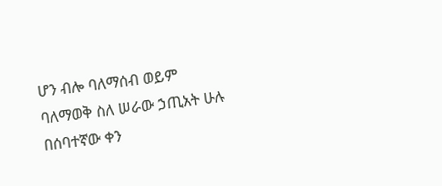ሆን ብሎ ባለማሰብ ወይም ባለማወቅ ስለ ሠራው ኃጢአት ሁሉ በሰባተኛው ቀን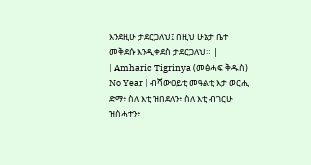እንደዚሁ ታደርጋለህ፤ በዚህ ሁኔታ ቤተ መቅደሱ እንዲቀደስ ታደርጋለህ። |
| Amharic Tigrinya (መፅሓፍ ቅዱስ) No Year | ብሻውዐይቲ መዓልቲ እታ ወርሒ ድማ፥ ስለ እቲ ዝበደለን፥ ስለ እቲ ብገርሁ ዝሰሓተን፥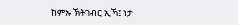ከምኡ ኽትገብር ኢኻ፤ ነታ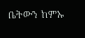ቤትውን ከምኡ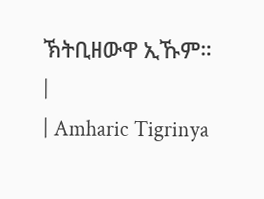ኽትቢዘውዋ ኢኹም። |
| Amharic Tigrinya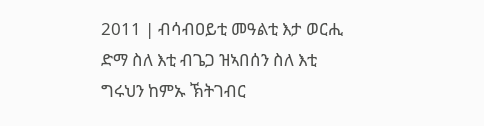2011 | ብሳብዐይቲ መዓልቲ እታ ወርሒ ድማ ስለ እቲ ብጌጋ ዝኣበሰን ስለ እቲ ግሩህን ከምኡ ኽትገብር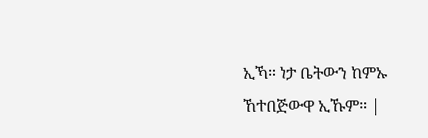ኢኻ። ነታ ቤትውን ከምኡ ኸተበጅውዋ ኢኹም። |